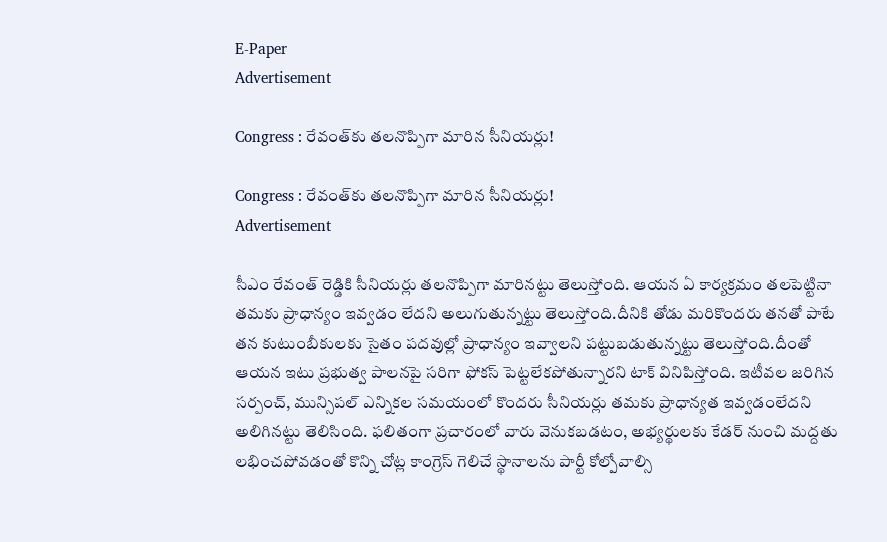E-Paper
Advertisement

Congress : రేవంత్‌కు తలనొప్పిగా మారిన సీనియర్లు!

Congress : రేవంత్‌కు తలనొప్పిగా మారిన సీనియర్లు!
Advertisement

సీఎం రేవంత్ రెడ్డికి సీనియర్లు తలనొప్పిగా మారినట్టు తెలుస్తోంది. ఆయన ఏ కార్యక్రమం తలపెట్టినా తమకు ప్రాధాన్యం ఇవ్వడం లేదని అలుగుతున్నట్టు తెలుస్తోంది.దీనికి తోడు మరికొందరు తనతో పాటే తన కుటుంబీకులకు సైతం పదవుల్లో ప్రాధాన్యం ఇవ్వాలని పట్టుబడుతున్నట్టు తెలుస్తోంది.దీంతో ఆయన ఇటు ప్రభుత్వ పాలనపై సరిగా ఫోకస్ పెట్టలేకపోతున్నారని టాక్ వినిపిస్తోంది. ఇటీవల జరిగిన సర్పంచ్, మున్సిపల్ ఎన్నికల సమయంలో కొందరు సీనియర్లు తమకు ప్రాధాన్యత ఇవ్వడంలేదని అలిగినట్టు తెలిసింది. ఫలితంగా ప్రచారంలో వారు వెనుకబడటం, అభ్యర్థులకు కేడర్ నుంచి మద్దతు లభించపోవడంతో కొన్ని చోట్ల కాంగ్రెస్ గెలిచే స్థానాలను పార్టీ కోల్పోవాల్సి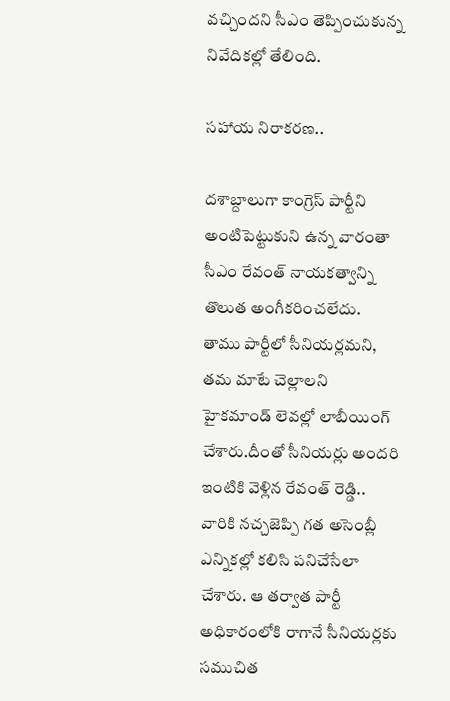వచ్చిందని సీఎం తెప్పించుకున్న నివేదికల్లో తేలింది.

సహాయ నిరాకరణ..

దశాబ్దాలుగా కాంగ్రెస్ పార్టీని అంటిపెట్టుకుని ఉన్న వారంతా సీఎం రేవంత్ నాయకత్వాన్ని తొలుత అంగీకరించలేదు. తాము పార్టీలో సీనియర్లమని, తమ మాటే చెల్లాలని హైకమాండ్ లెవల్లో లాబీయింగ్ చేశారు.దీంతో సీనియర్లు అందరి ఇంటికి వెళ్లిన రేవంత్ రెడ్డి.. వారికి నచ్చజెప్పి గత అసెంబ్లీ ఎన్నికల్లో కలిసి పనిచేసేలా చేశారు. ఆ తర్వాత పార్టీ అధికారంలోకి రాగానే సీనియర్లకు సముచిత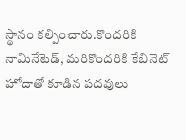స్థానం కల్పించారు.కొందరికి నామినేటెడ్, మరికొందరికి కేబినెట్ హోదాతో కూడిన పదవులు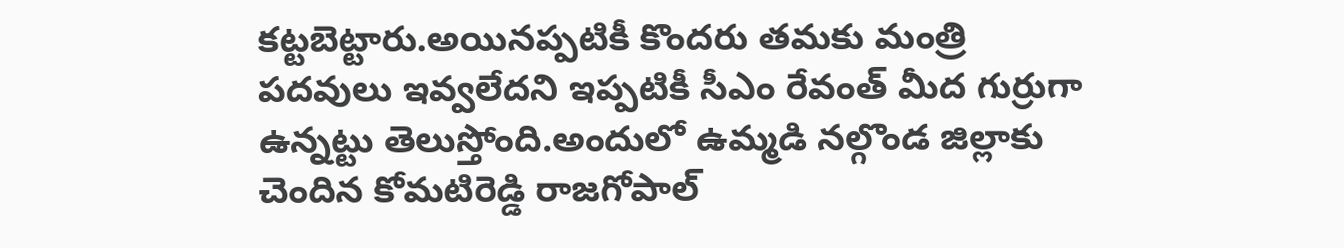కట్టబెట్టారు.అయినప్పటికీ కొందరు తమకు మంత్రి పదవులు ఇవ్వలేదని ఇప్పటికీ సీఎం రేవంత్ మీద గుర్రుగా ఉన్నట్టు తెలుస్తోంది.అందులో ఉమ్మడి నల్గొండ జిల్లాకు చెందిన కోమటిరెడ్డి రాజగోపాల్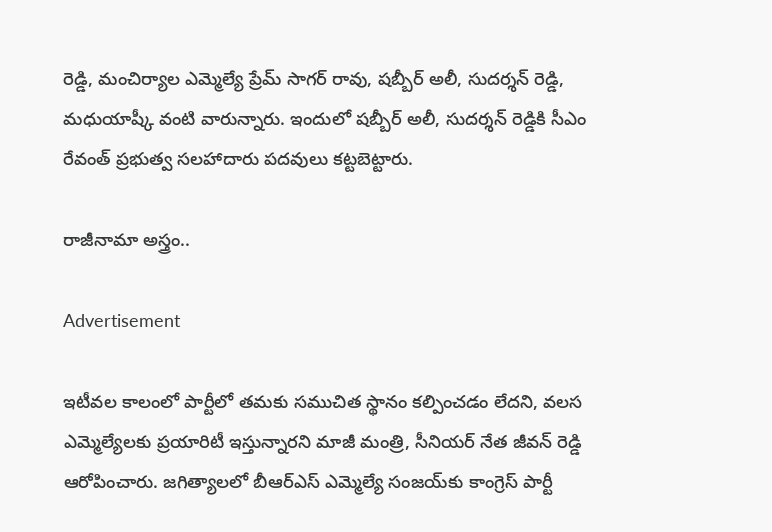రెడ్డి, మంచిర్యాల ఎమ్మెల్యే ప్రేమ్ సాగర్ రావు, షబ్బీర్ అలీ, సుదర్శన్ రెడ్డి, మధుయాష్కీ వంటి వారున్నారు. ఇందులో షబ్బీర్ అలీ, సుదర్శన్ రెడ్డికి సీఎం రేవంత్ ప్రభుత్వ సలహాదారు పదవులు కట్టబెట్టారు.

రాజీనామా అస్త్రం..

Advertisement

ఇటీవల కాలంలో పార్టీలో తమకు సముచిత స్థానం కల్పించడం లేదని, వలస ఎమ్మెల్యేలకు ప్రయారిటీ ఇస్తున్నారని మాజీ మంత్రి, సీనియర్ నేత జీవన్ రెడ్డి ఆరోపించారు. జగిత్యాలలో బీఆర్ఎస్ ఎమ్మెల్యే సంజయ్‌కు కాంగ్రెస్ పార్టీ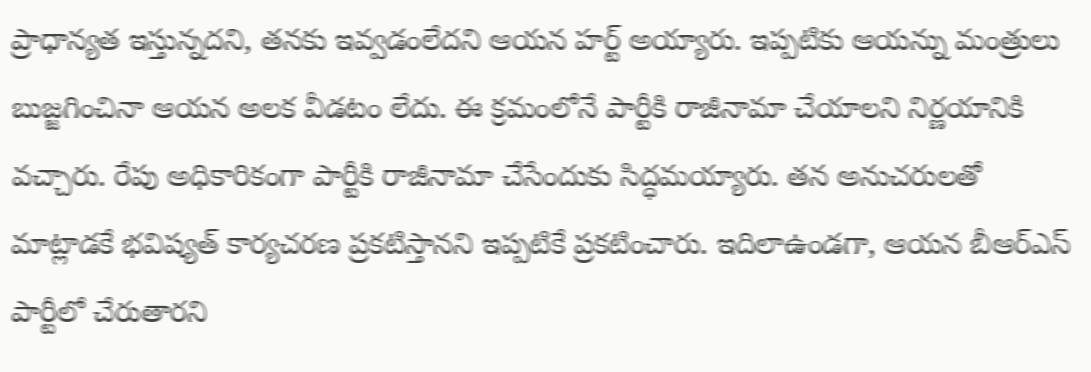ప్రాధాన్యత ఇస్తున్నదని, తనకు ఇవ్వడంలేదని ఆయన హర్ట్ అయ్యారు. ఇప్పటికు ఆయన్ను మంత్రులు బుజ్జగించినా ఆయన అలక వీడటం లేదు. ఈ క్రమంలోనే పార్టీకి రాజీనామా చేయాలని నిర్ణయానికి వచ్చారు. రేపు అధికారికంగా పార్టీకి రాజీనామా చేసేందుకు సిద్ధమయ్యారు. తన అనుచరులతో మాట్లాడకే భవిష్యత్ కార్యచరణ ప్రకటిస్తానని ఇప్పటికే ప్రకటించారు. ఇదిలాఉండగా, ఆయన బీఆర్ఎస్ పార్టీలో చేరుతారని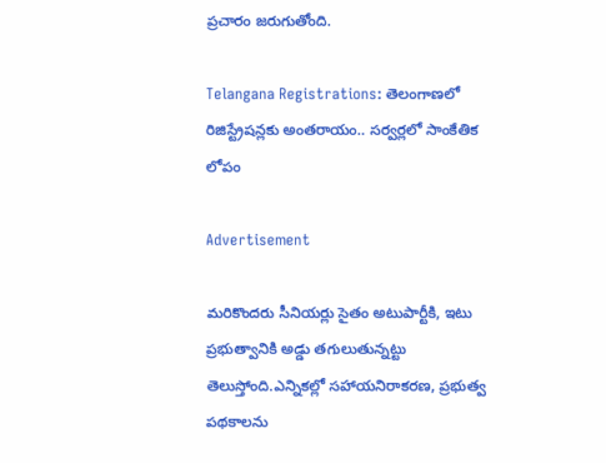ప్రచారం జరుగుతోంది.

Telangana Registrations: తెలంగాణలో రిజిస్ట్రేషన్లకు అంతరాయం.. సర్వర్లలో సాంకేతిక లోపం

Advertisement

మరికొందరు సీనియర్లు సైతం అటుపార్టీకి, ఇటు ప్రభుత్వానికి అడ్డు తగులుతున్నట్టు తెలుస్తోంది.ఎన్నికల్లో సహాయనిరాకరణ, ప్రభుత్వ పథకాలను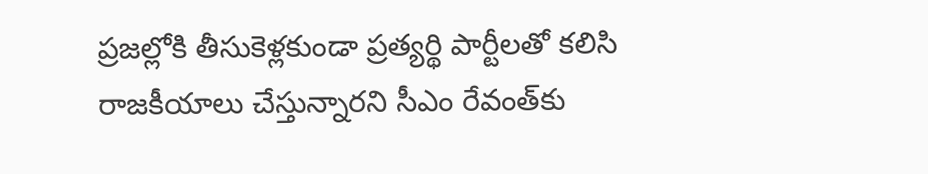ప్రజల్లోకి తీసుకెళ్లకుండా ప్రత్యర్థి పార్టీలతో కలిసి రాజకీయాలు చేస్తున్నారని సీఎం రేవంత్‌కు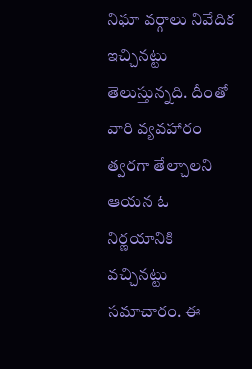నిఘా వర్గాలు నివేదిక ఇచ్చినట్టు తెలుస్తున్నది. దీంతో వారి వ్యవహారం త్వరగా తేల్చాలని ఆయన ఓ నిర్ణయానికి వచ్చినట్టు సమాచారం. ఈ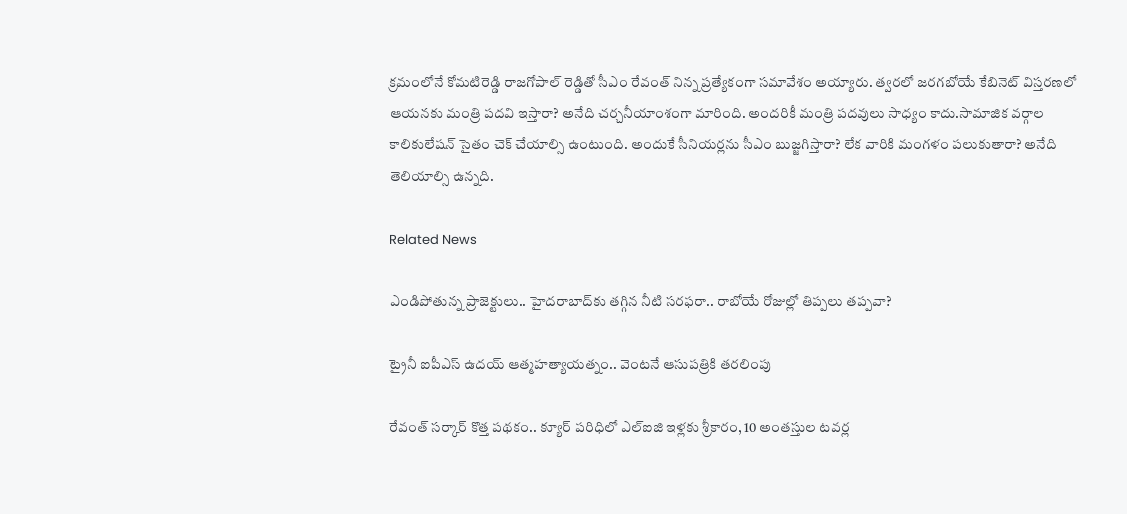క్రమంలోనే కోమటిరెడ్డి రాజగోపాల్ రెడ్డితో సీఎం రేవంత్ నిన్న ప్రత్యేకంగా సమావేశం అయ్యారు. త్వరలో జరగబోయే కేబినెట్ విస్తరణలో ఆయనకు మంత్రి పదవి ఇస్తారా? అనేది చర్చనీయాంశంగా మారింది. అందరికీ మంత్రి పదవులు సాధ్యం కాదు.సామాజిక వర్గాల కాలికులేషన్ సైతం చెక్ చేయాల్సి ఉంటుంది. అందుకే సీనియర్లను సీఎం బుజ్జగిస్తారా? లేక వారికి మంగళం పలుకుతారా? అనేది తెలియాల్సి ఉన్నది.

Related News

ఎండిపోతున్న ప్రాజెక్టులు.. హైదరాబాద్‌కు తగ్గిన నీటి సరఫరా.. రాబోయే రోజుల్లో తిప్పలు తప్పవా?

ట్రైనీ ఐపీఎస్‌ ఉదయ్‌ ఆత్మహత్యాయత్నం.. వెంటనే ఆసుపత్రికి తరలింపు

రేవంత్ సర్కార్ కొత్త పథకం.. క్యూర్ పరిధిలో ఎల్ఐజి ఇళ్లకు శ్రీకారం, 10 అంతస్తుల టవర్ల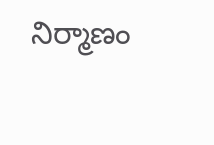నిర్మాణం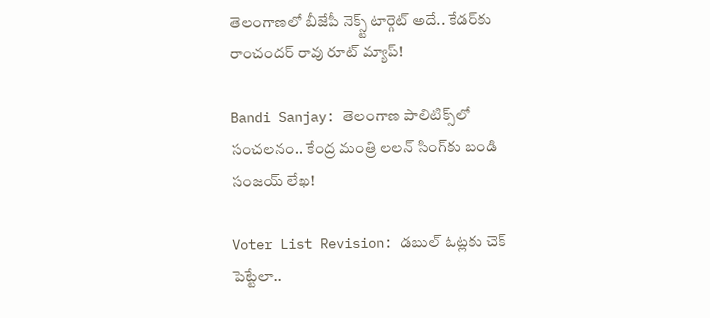తెలంగాణలో బీజేపీ నెక్స్ట్ టార్గెట్ అదే.. కేడర్‌కు రాంచందర్ రావు రూట్ మ్యాప్!

Bandi Sanjay: తెలంగాణ పాలిటిక్స్‌లో సంచలనం.. కేంద్ర మంత్రి లలన్ సింగ్‌కు బండి సంజయ్ లేఖ!

Voter List Revision: డబుల్ ఓట్లకు చెక్ పెట్టేలా..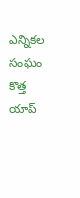ఎన్నికల సంఘం కొత్త యాప్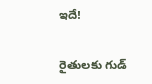ఇదే!

రైతులకు గుడ్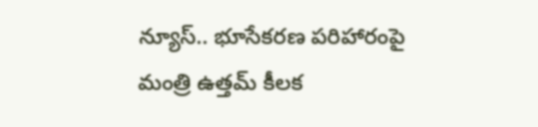న్యూస్.. భూసేకరణ పరిహారంపై మంత్రి ఉత్తమ్ కీలక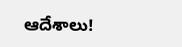ఆదేశాలు!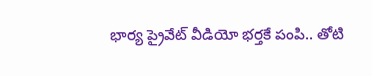భార్య ప్రైవేట్ వీడియో భర్తకే పంపి.. తోటి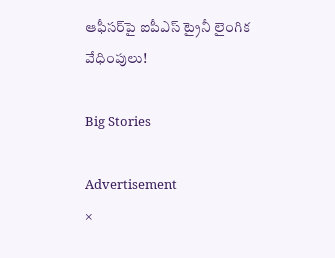ఆఫీసర్‌పై ఐపీఎస్ ట్రైనీ లైంగిక వేధింపులు!

Big Stories

Advertisement
×